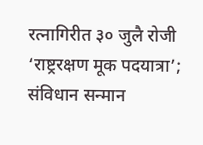रत्नागिरीत ३० जुलै रोजी ‘राष्ट्ररक्षण मूक पदयात्रा’; संविधान सन्मान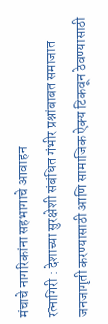मंचाचे नागरिकांना सहभागाचे आवाहन
रत्नागिरी : देशाच्या सुरक्षेशी संबंधित गंभीर प्रश्नांबाबत समाजात जनजागृती करण्यासाठी आणि सामाजिक ऐक्य टिकवून ठेवण्यासाठी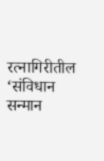रत्नागिरीतील ‘संविधान सन्मान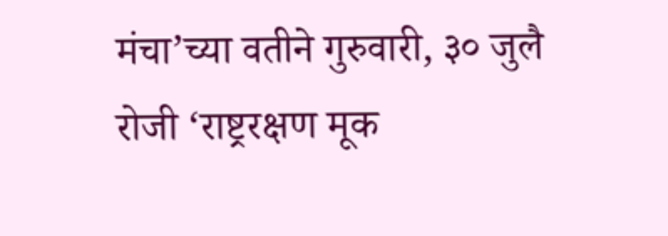मंचा’च्या वतीने गुरुवारी, ३० जुलै रोजी ‘राष्ट्ररक्षण मूक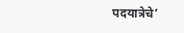पदयात्रेचे’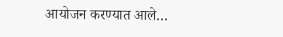आयोजन करण्यात आले…